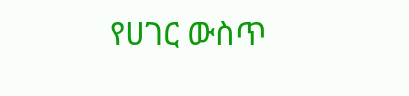የሀገር ውስጥ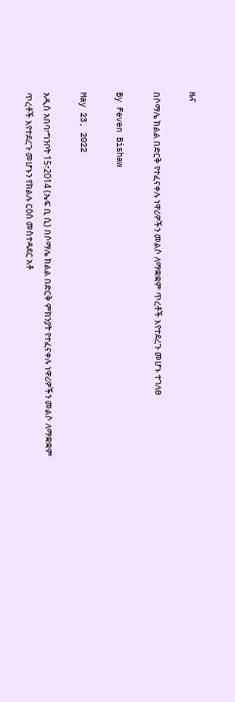ዜና

በሶማሌ ክልል በድርቅ የተፈናቀሉ ነዋሪዎችን መልሶ ለማቋቋም ጥረቶች እየተደረጉ መሆኑ ተገለፀ

By Feven Bishaw

May 23, 2022

አዲስ አበባ፣ግንቦት 15፣2014 (ኤፍ ቢ ሲ) በሶማሌ ክልል በድርቅ ምክንያት የተፈናቀሉ ነዋሪዎችን መልሶ ለማቋቋም ጥረቶች እየተደረጉ መሆኑን የክልሉ ርዕሰ መስተዳደር አቶ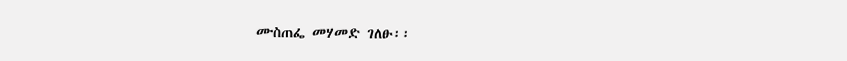ሙስጠፌ መሃመድ ገለፁ፡፡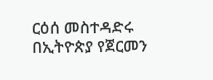ርዕሰ መስተዳድሩ በኢትዮጵያ የጀርመን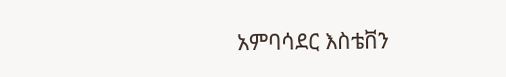አምባሳደር እስቴቨን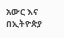አውር እና በኢትዮጵያ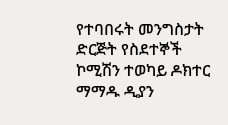የተባበሩት መንግስታት ድርጅት የስደተኞች ኮሚሽን ተወካይ ዶክተር ማማዱ ዲያን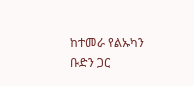ከተመራ የልኡካን ቡድን ጋር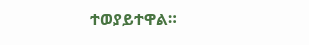ተወያይተዋል።